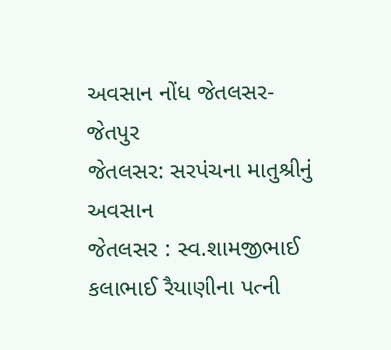અવસાન નોંધ જેતલસર-જેતપુર
જેતલસર: સરપંચના માતુશ્રીનું અવસાન
જેતલસર : સ્વ.શામજીભાઈ કલાભાઈ રૈયાણીના પત્ની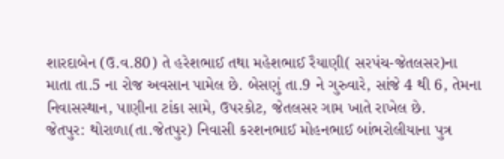શારદાબેન (ઉ.વ.80) તે હરેશભાઈ તથા મહેશભાઈ રૈયાણી( સરપંચ-જેતલસર)ના માતા તા.5 ના રોજ અવસાન પામેલ છે. બેસણું તા.9 ને ગુરુવારે, સાંજે 4 થી 6, તેમના નિવાસસ્થાન, પાણીના ટાંકા સામે, ઉપરકોટ, જેતલસર ગામ ખાતે રાખેલ છે.
જેતપુર: થોરાળા(તા.જેતપુર) નિવાસી કરશનભાઈ મોહનભાઈ બાંભરોલીયાના પુત્ર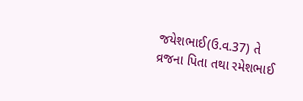જયેશભાઈ(ઉ.વ.37) તે વ્રજના પિતા તથા રમેશભાઈ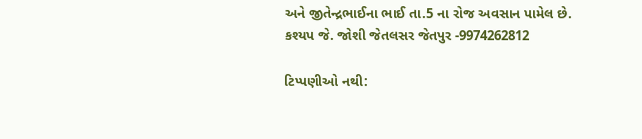અને જીતેન્દ્રભાઈના ભાઈ તા.5 ના રોજ અવસાન પામેલ છે.
કશ્યપ જે. જોશી જેતલસર જેતપુર -9974262812

ટિપ્પણીઓ નથી: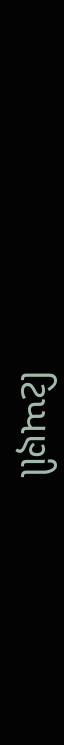ટિપ્પણી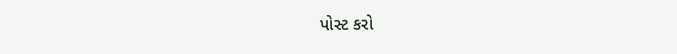પોસ્ટ કરો